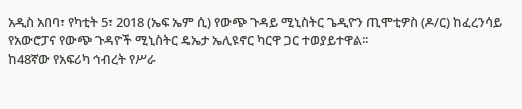አዲስ አበባ፣ የካቲት 5፣ 2018 (ኤፍ ኤም ሲ) የውጭ ጉዳይ ሚኒስትር ጌዲዮን ጢሞቲዎስ (ዶ/ር) ከፈረንሳይ የአውሮፓና የውጭ ጉዳዮች ሚኒስትር ዴኤታ ኤሊዩኖር ካርዋ ጋር ተወያይተዋል፡፡
ከ48ኛው የአፍሪካ ኅብረት የሥራ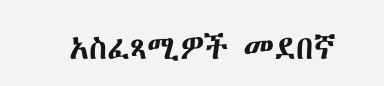አስፈጻሚዎች መደበኛ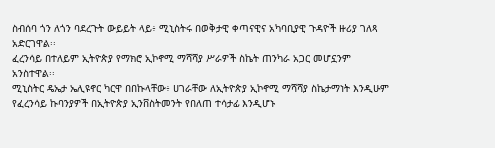ስብሰባ ጎን ለጎን ባደረጉት ውይይት ላይ፥ ሚኒስትሩ በወቅታዊ ቀጣናዊና አካባቢያዊ ጉዳዮች ዙሪያ ገለጻ አድርገዋል፡፡
ፈረንሳይ በተለይም ኢትዮጵያ የማክሮ ኢኮኖሚ ማሻሻያ ሥራዎች ስኬት ጠንካራ አጋር መሆኗንም አንስተዋል፡፡
ሚኒስትር ዴኤታ ኤሊዩኖር ካርዋ በበኩላቸው፥ ሀገራቸው ለኢትዮጵያ ኢኮኖሚ ማሻሻያ ስኬታማነት እንዲሁም የፈረንሳይ ኩባንያዎች በኢትዮጵያ ኢንቨስትመንት የበለጠ ተሳታፊ እንዲሆኑ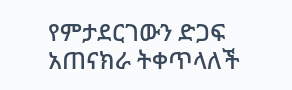የምታደርገውን ድጋፍ አጠናክራ ትቀጥላለች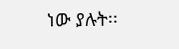ነው ያሉት፡፡